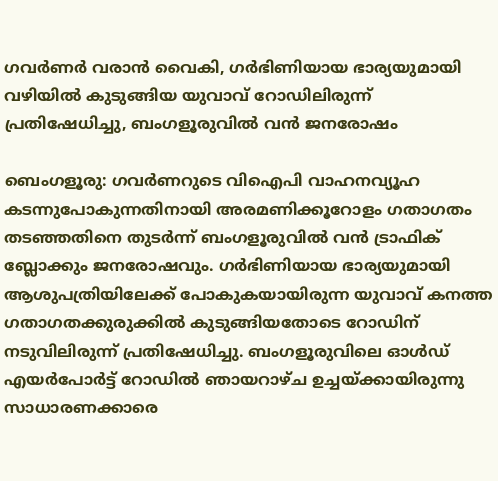ഗവർണർ വരാൻ വൈകി, ഗർഭിണിയായ ഭാര്യയുമായി വഴിയിൽ കുടുങ്ങിയ യുവാവ് റോഡിലിരുന്ന് പ്രതിഷേധിച്ചു, ബംഗളൂരുവിൽ വൻ ജനരോഷം

ബെംഗളൂരു: ഗവർണറുടെ വിഐപി വാഹനവ്യൂഹ കടന്നുപോകുന്നതിനായി അരമണിക്കൂറോളം ഗതാഗതം തടഞ്ഞതിനെ തുടർന്ന് ബംഗളൂരുവിൽ വൻ ട്രാഫിക് ബ്ലോക്കും ജനരോഷവും. ഗർഭിണിയായ ഭാര്യയുമായി ആശുപത്രിയിലേക്ക് പോകുകയായിരുന്ന യുവാവ് കനത്ത ഗതാഗതക്കുരുക്കിൽ കുടുങ്ങിയതോടെ റോഡിന് നടുവിലിരുന്ന് പ്രതിഷേധിച്ചു. ബംഗളൂരുവിലെ ഓൾഡ് എയർപോർട്ട് റോഡിൽ ഞായറാഴ്ച ഉച്ചയ്ക്കായിരുന്നു സാധാരണക്കാരെ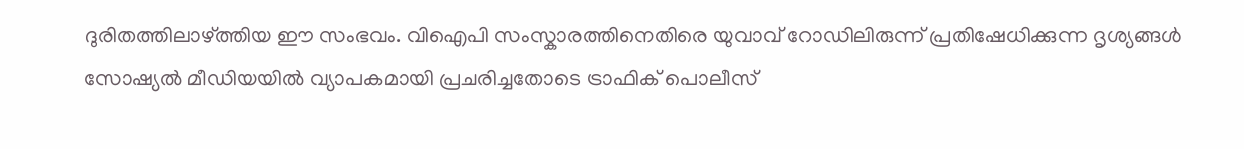ദുരിതത്തിലാഴ്ത്തിയ ഈ സംഭവം. വിഐപി സംസ്കാരത്തിനെതിരെ യുവാവ് റോഡിലിരുന്ന് പ്രതിഷേധിക്കുന്ന ദൃശ്യങ്ങൾ സോഷ്യൽ മീഡിയയിൽ വ്യാപകമായി പ്രചരിച്ചതോടെ ട്രാഫിക് പൊലീസ്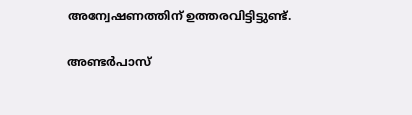അന്വേഷണത്തിന് ഉത്തരവിട്ടിട്ടുണ്ട്.

അണ്ടർപാസ്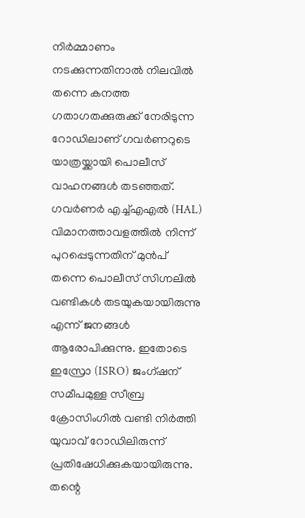നിർമ്മാണം നടക്കുന്നതിനാൽ നിലവിൽ തന്നെ കനത്ത ഗതാഗതക്കുരുക്ക് നേരിടുന്ന റോഡിലാണ് ഗവർണറുടെ യാത്രയ്ക്കായി പൊലീസ് വാഹനങ്ങൾ തടഞ്ഞത്. ഗവർണർ എച്ച്എഎൽ (HAL) വിമാനത്താവളത്തിൽ നിന്ന് പുറപ്പെടുന്നതിന് മുൻപ് തന്നെ പൊലീസ് സിഗ്നലിൽ വണ്ടികൾ തടയുകയായിരുന്നു എന്ന് ജനങ്ങൾ ആരോപിക്കുന്നു. ഇതോടെ ഇസ്രോ (ISRO) ജംഗ്ഷന് സമീപമുള്ള സീബ്ര ക്രോസിംഗിൽ വണ്ടി നിർത്തി യുവാവ് റോഡിലിരുന്ന് പ്രതിഷേധിക്കുകയായിരുന്നു. തന്റെ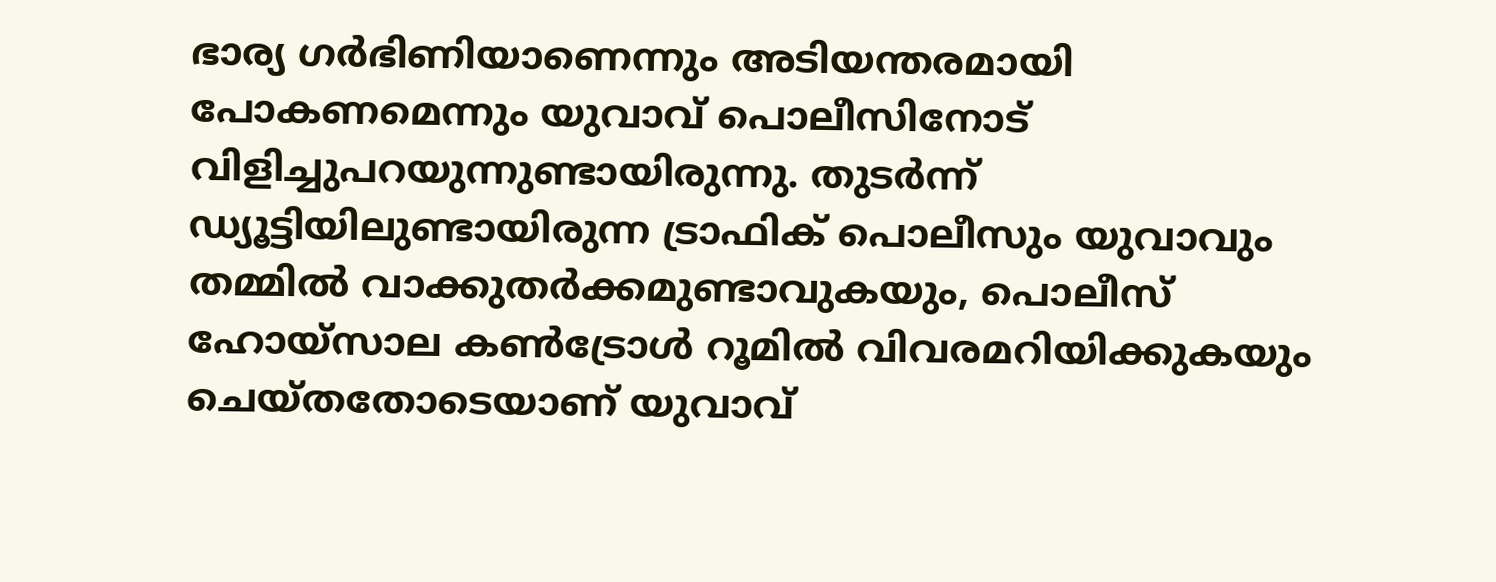ഭാര്യ ഗർഭിണിയാണെന്നും അടിയന്തരമായി പോകണമെന്നും യുവാവ് പൊലീസിനോട് വിളിച്ചുപറയുന്നുണ്ടായിരുന്നു. തുടർന്ന് ഡ്യൂട്ടിയിലുണ്ടായിരുന്ന ട്രാഫിക് പൊലീസും യുവാവും തമ്മിൽ വാക്കുതർക്കമുണ്ടാവുകയും, പൊലീസ് ഹോയ്‌സാല കൺട്രോൾ റൂമിൽ വിവരമറിയിക്കുകയും ചെയ്തതോടെയാണ് യുവാവ്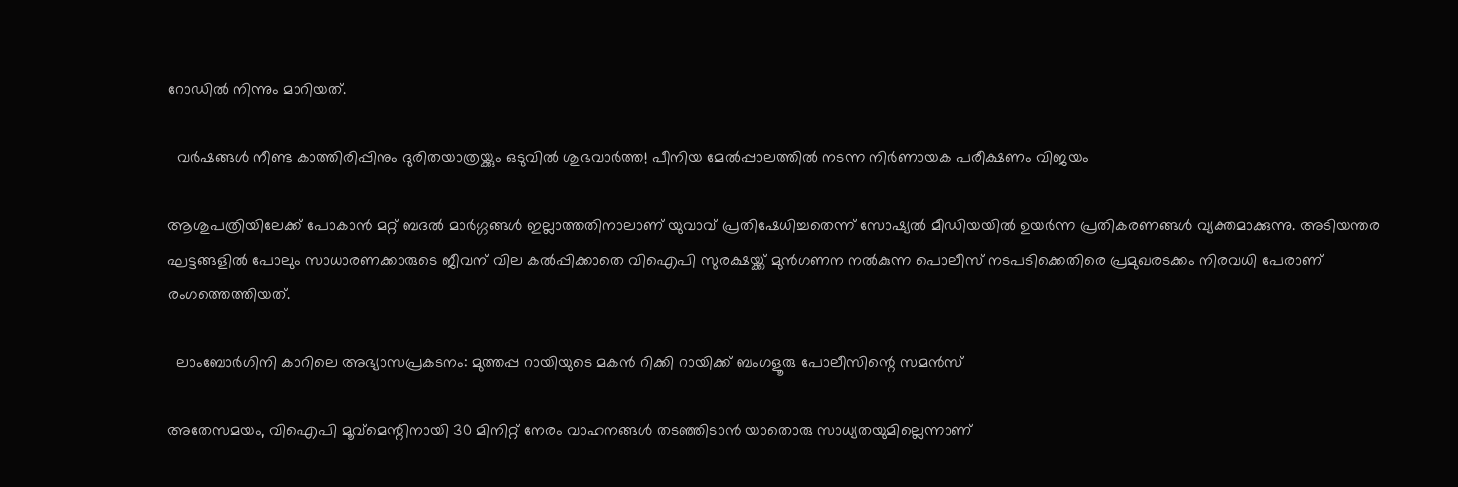റോഡിൽ നിന്നും മാറിയത്.

  വർഷങ്ങൾ നീണ്ട കാത്തിരിപ്പിനും ദുരിതയാത്രയ്ക്കും ഒടുവിൽ ശുഭവാർത്ത! പീനിയ മേൽപ്പാലത്തിൽ നടന്ന നിർണായക പരീക്ഷണം വിജയം

ആശുപത്രിയിലേക്ക് പോകാൻ മറ്റ് ബദൽ മാർഗ്ഗങ്ങൾ ഇല്ലാത്തതിനാലാണ് യുവാവ് പ്രതിഷേധിച്ചതെന്ന് സോഷ്യൽ മീഡിയയിൽ ഉയർന്ന പ്രതികരണങ്ങൾ വ്യക്തമാക്കുന്നു. അടിയന്തര ഘട്ടങ്ങളിൽ പോലും സാധാരണക്കാരുടെ ജീവന് വില കൽപ്പിക്കാതെ വിഐപി സുരക്ഷയ്ക്ക് മുൻഗണന നൽകുന്ന പൊലീസ് നടപടിക്കെതിരെ പ്രമുഖരടക്കം നിരവധി പേരാണ് രംഗത്തെത്തിയത്.

  ലാംബോർഗിനി കാറിലെ അഭ്യാസപ്രകടനം: മുത്തപ്പ റായിയുടെ മകൻ റിക്കി റായിക്ക് ബംഗളൂരു പോലീസിന്റെ സമൻസ്

അതേസമയം, വിഐപി മൂവ്‌മെന്റിനായി 30 മിനിറ്റ് നേരം വാഹനങ്ങൾ തടഞ്ഞിടാൻ യാതൊരു സാധ്യതയുമില്ലെന്നാണ്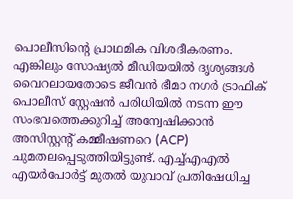പൊലീസിന്റെ പ്രാഥമിക വിശദീകരണം. എങ്കിലും സോഷ്യൽ മീഡിയയിൽ ദൃശ്യങ്ങൾ വൈറലായതോടെ ജീവൻ ഭീമാ നഗർ ട്രാഫിക് പൊലീസ് സ്റ്റേഷൻ പരിധിയിൽ നടന്ന ഈ സംഭവത്തെക്കുറിച്ച് അന്വേഷിക്കാൻ അസിസ്റ്റന്റ് കമ്മീഷണറെ (ACP) ചുമതലപ്പെടുത്തിയിട്ടുണ്ട്. എച്ച്എഎൽ എയർപോർട്ട് മുതൽ യുവാവ് പ്രതിഷേധിച്ച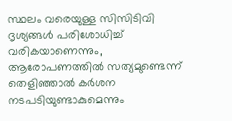സ്ഥലം വരെയുള്ള സിസിടിവി ദൃശ്യങ്ങൾ പരിശോധിച്ച് വരികയാണെന്നും, ആരോപണത്തിൽ സത്യമുണ്ടെന്ന് തെളിഞ്ഞാൽ കർശന നടപടിയുണ്ടാകുമെന്നും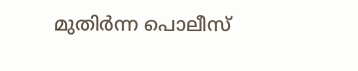മുതിർന്ന പൊലീസ്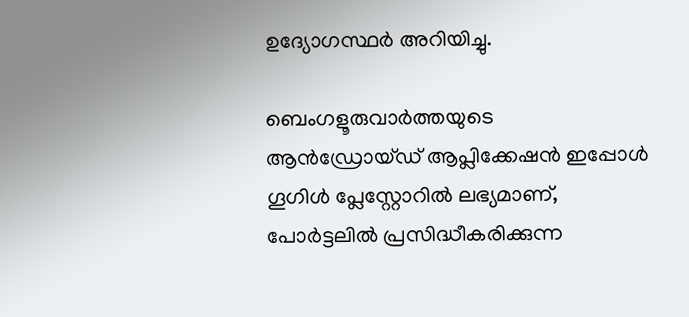ഉദ്യോഗസ്ഥർ അറിയിച്ചു.

ബെംഗളൂരുവാർത്തയുടെ ആൻഡ്രോയ്ഡ് ആപ്ലിക്കേഷൻ ഇപ്പോൾ ഗൂഗിൾ പ്ലേസ്റ്റോറിൽ ലഭ്യമാണ്, പോർട്ടലിൽ പ്രസിദ്ധീകരിക്കുന്ന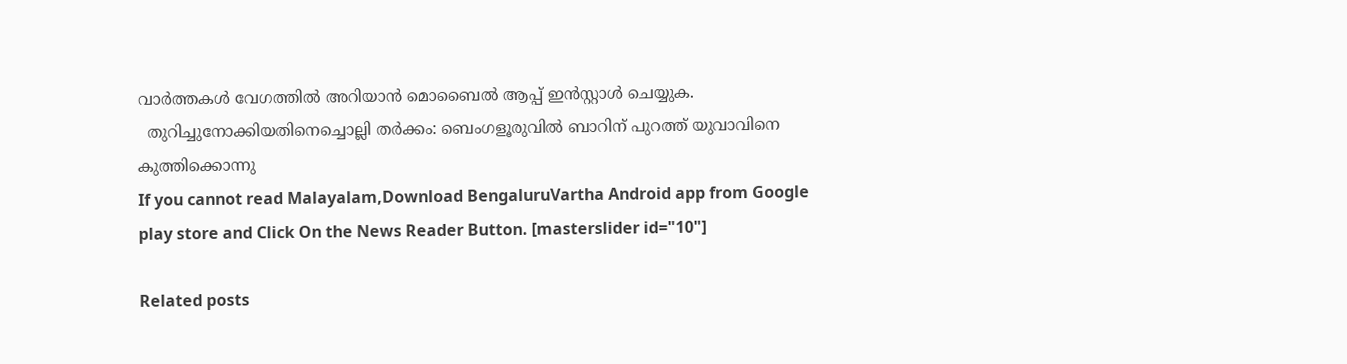വാർത്തകൾ വേഗത്തിൽ അറിയാൻ മൊബൈൽ ആപ്പ് ഇൻസ്റ്റാൾ ചെയ്യുക.
  തുറിച്ചുനോക്കിയതിനെച്ചൊല്ലി തർക്കം: ബെംഗളൂരുവിൽ ബാറിന് പുറത്ത് യുവാവിനെ കുത്തിക്കൊന്നു
If you cannot read Malayalam,Download BengaluruVartha Android app from Google play store and Click On the News Reader Button. [masterslider id="10"]

Related posts